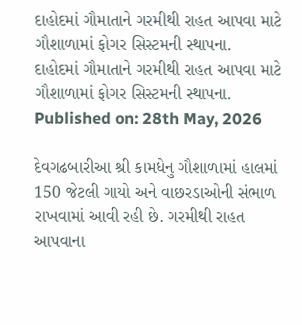દાહોદમાં ગૌમાતાને ગરમીથી રાહત આપવા માટે ગૌશાળામાં ફોગર સિસ્ટમની સ્થાપના.
દાહોદમાં ગૌમાતાને ગરમીથી રાહત આપવા માટે ગૌશાળામાં ફોગર સિસ્ટમની સ્થાપના.
Published on: 28th May, 2026

દેવગઢબારીઆ શ્રી કામધેનુ ગૌશાળામાં હાલમાં 150 જેટલી ગાયો અને વાછરડાઓની સંભાળ રાખવામાં આવી રહી છે. ગરમીથી રાહત આપવાના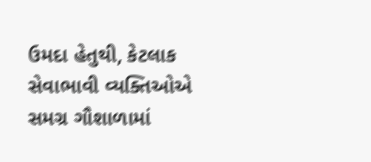ઉમદા હેતુથી, કેટલાક સેવાભાવી વ્યક્તિઓએ સમગ્ર ગૌશાળામાં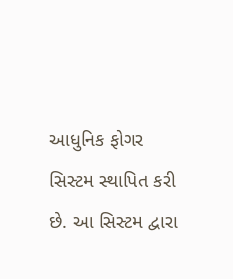આધુનિક ફોગર સિસ્ટમ સ્થાપિત કરી છે. આ સિસ્ટમ દ્વારા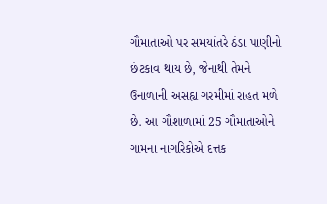ગૌમાતાઓ પર સમયાંતરે ઠંડા પાણીનો છંટકાવ થાય છે, જેનાથી તેમને ઉનાળાની અસહ્ય ગરમીમાં રાહત મળે છે. આ ગૌશાળામાં 25 ગૌમાતાઓને ગામના નાગરિકોએ દત્તક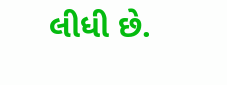લીધી છે.